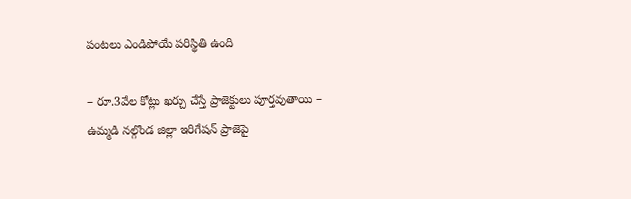పంటలు ఎండిపోయే పరిస్థితి ఉంది

– రూ.3వేల కోట్లు ఖర్చు చేస్తే ప్రాజెక్టులు పూర్తవుతాయి – ఉమ్మడి నల్గొండ జిల్లా ఇరిగేషన్ ప్రాజెపై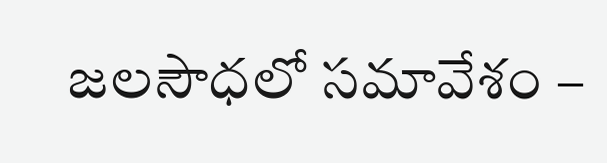జలసౌధలో సమావేశం –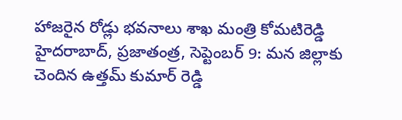హాజరైన రోడ్లు భవనాలు శాఖ మంత్రి కోమటిరెడ్డి హైదరాబాద్, ప్రజాతంత్ర, సెప్టెంబర్ 9: మన జిల్లాకు చెందిన ఉత్తమ్ కుమార్ రెడ్డి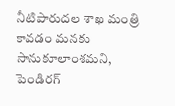నీటిపారుదల శాఖ మంత్రి కావడం మనకు సానుకూలాంశమని, పెండిరగ్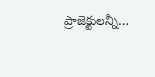ప్రాజెక్టులన్నీ…